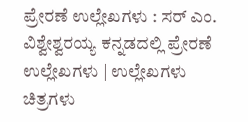ಪ್ರೇರಣೆ ಉಲ್ಲೇಖಗಳು : ಸರ್ ಎಂ. ವಿಶ್ವೇಶ್ವರಯ್ಯ ಕನ್ನಡದಲ್ಲಿ ಪ್ರೇರಣೆ ಉಲ್ಲೇಖಗಳು | ಉಲ್ಲೇಖಗಳು ಚಿತ್ರಗಳು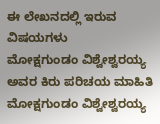ಈ ಲೇಖನದಲ್ಲಿ ಇರುವ ವಿಷಯಗಳು
ಮೋಕ್ಷಗುಂಡಂ ವಿಶ್ವೇಶ್ವರಯ್ಯ ಅವರ ಕಿರು ಪರಿಚಯ ಮಾಹಿತಿ
ಮೋಕ್ಷಗುಂಡಂ ವಿಶ್ವೇಶ್ವರಯ್ಯ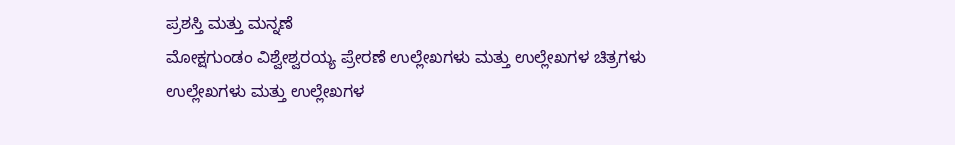ಪ್ರಶಸ್ತಿ ಮತ್ತು ಮನ್ನಣೆ
ಮೋಕ್ಷಗುಂಡಂ ವಿಶ್ವೇಶ್ವರಯ್ಯ ಪ್ರೇರಣೆ ಉಲ್ಲೇಖಗಳು ಮತ್ತು ಉಲ್ಲೇಖಗಳ ಚಿತ್ರಗಳು
ಉಲ್ಲೇಖಗಳು ಮತ್ತು ಉಲ್ಲೇಖಗಳ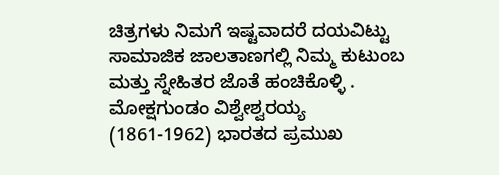ಚಿತ್ರಗಳು ನಿಮಗೆ ಇಷ್ಟವಾದರೆ ದಯವಿಟ್ಟು ಸಾಮಾಜಿಕ ಜಾಲತಾಣಗಲ್ಲಿ ನಿಮ್ಮ ಕುಟುಂಬ ಮತ್ತು ಸ್ನೇಹಿತರ ಜೊತೆ ಹಂಚಿಕೊಳ್ಳಿ .
ಮೋಕ್ಷಗುಂಡಂ ವಿಶ್ವೇಶ್ವರಯ್ಯ (1861-1962) ಭಾರತದ ಪ್ರಮುಖ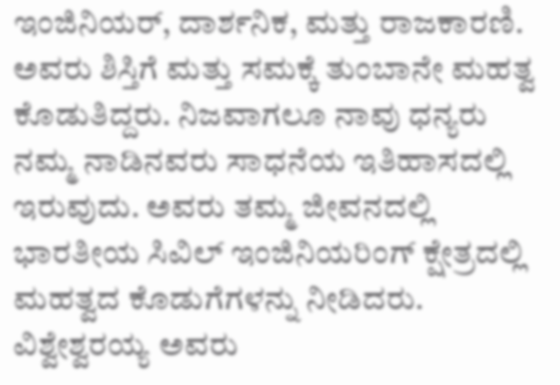ಇಂಜಿನಿಯರ್, ದಾರ್ಶನಿಕ, ಮತ್ತು ರಾಜಕಾರಣಿ. ಅವರು ಶಿಸ್ತಿಗೆ ಮತ್ತು ಸಮಕ್ಕೆ ತುಂಬಾನೇ ಮಹತ್ವ ಕೊಡುತಿದ್ದರು. ನಿಜವಾಗಲೂ ನಾವು ಧನ್ಯರು ನಮ್ಮ ನಾಡಿನವರು ಸಾಧನೆಯ ಇತಿಹಾಸದಲ್ಲಿ ಇರುವುದು. ಅವರು ತಮ್ಮ ಜೀವನದಲ್ಲಿ ಭಾರತೀಯ ಸಿವಿಲ್ ಇಂಜಿನಿಯರಿಂಗ್ ಕ್ಷೇತ್ರದಲ್ಲಿ ಮಹತ್ವದ ಕೊಡುಗೆಗಳನ್ನು ನೀಡಿದರು. ವಿಶ್ವೇಶ್ವರಯ್ಯ ಅವರು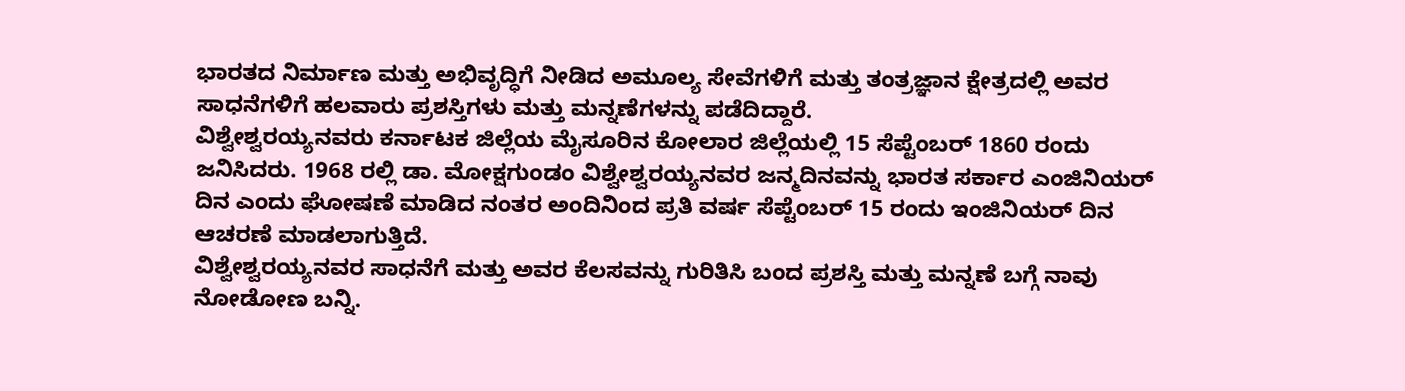ಭಾರತದ ನಿರ್ಮಾಣ ಮತ್ತು ಅಭಿವೃದ್ಧಿಗೆ ನೀಡಿದ ಅಮೂಲ್ಯ ಸೇವೆಗಳಿಗೆ ಮತ್ತು ತಂತ್ರಜ್ಞಾನ ಕ್ಷೇತ್ರದಲ್ಲಿ ಅವರ ಸಾಧನೆಗಳಿಗೆ ಹಲವಾರು ಪ್ರಶಸ್ತಿಗಳು ಮತ್ತು ಮನ್ನಣೆಗಳನ್ನು ಪಡೆದಿದ್ದಾರೆ.
ವಿಶ್ವೇಶ್ವರಯ್ಯನವರು ಕರ್ನಾಟಕ ಜಿಲ್ಲೆಯ ಮೈಸೂರಿನ ಕೋಲಾರ ಜಿಲ್ಲೆಯಲ್ಲಿ 15 ಸೆಪ್ಟೆಂಬರ್ 1860 ರಂದು ಜನಿಸಿದರು. 1968 ರಲ್ಲಿ ಡಾ. ಮೋಕ್ಷಗುಂಡಂ ವಿಶ್ವೇಶ್ವರಯ್ಯನವರ ಜನ್ಮದಿನವನ್ನು ಭಾರತ ಸರ್ಕಾರ ಎಂಜಿನಿಯರ್ ದಿನ ಎಂದು ಘೋಷಣೆ ಮಾಡಿದ ನಂತರ ಅಂದಿನಿಂದ ಪ್ರತಿ ವರ್ಷ ಸೆಪ್ಟೆಂಬರ್ 15 ರಂದು ಇಂಜಿನಿಯರ್ ದಿನ ಆಚರಣೆ ಮಾಡಲಾಗುತ್ತಿದೆ.
ವಿಶ್ವೇಶ್ವರಯ್ಯನವರ ಸಾಧನೆಗೆ ಮತ್ತು ಅವರ ಕೆಲಸವನ್ನು ಗುರಿತಿಸಿ ಬಂದ ಪ್ರಶಸ್ತಿ ಮತ್ತು ಮನ್ನಣೆ ಬಗ್ಗೆ ನಾವು ನೋಡೋಣ ಬನ್ನಿ.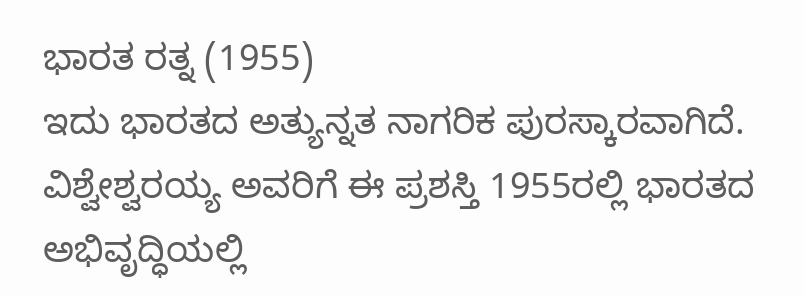ಭಾರತ ರತ್ನ (1955)
ಇದು ಭಾರತದ ಅತ್ಯುನ್ನತ ನಾಗರಿಕ ಪುರಸ್ಕಾರವಾಗಿದೆ. ವಿಶ್ವೇಶ್ವರಯ್ಯ ಅವರಿಗೆ ಈ ಪ್ರಶಸ್ತಿ 1955ರಲ್ಲಿ ಭಾರತದ ಅಭಿವೃದ್ಧಿಯಲ್ಲಿ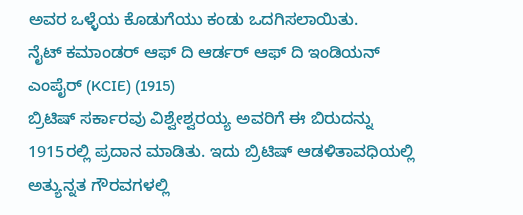ಅವರ ಒಳ್ಳೆಯ ಕೊಡುಗೆಯು ಕಂಡು ಒದಗಿಸಲಾಯಿತು.
ನೈಟ್ ಕಮಾಂಡರ್ ಆಫ್ ದಿ ಆರ್ಡರ್ ಆಫ್ ದಿ ಇಂಡಿಯನ್ ಎಂಪೈರ್ (KCIE) (1915)
ಬ್ರಿಟಿಷ್ ಸರ್ಕಾರವು ವಿಶ್ವೇಶ್ವರಯ್ಯ ಅವರಿಗೆ ಈ ಬಿರುದನ್ನು 1915ರಲ್ಲಿ ಪ್ರದಾನ ಮಾಡಿತು. ಇದು ಬ್ರಿಟಿಷ್ ಆಡಳಿತಾವಧಿಯಲ್ಲಿ ಅತ್ಯುನ್ನತ ಗೌರವಗಳಲ್ಲಿ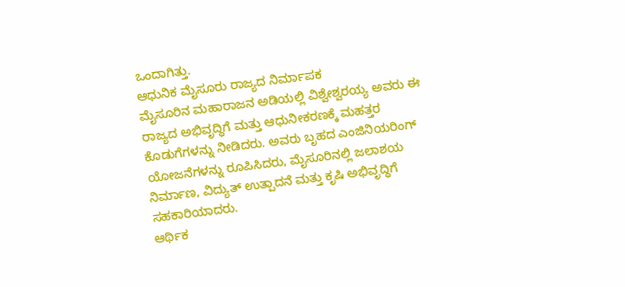ಒಂದಾಗಿತ್ತು.
ಆಧುನಿಕ ಮೈಸೂರು ರಾಜ್ಯದ ನಿರ್ಮಾಪಕ
ಮೈಸೂರಿನ ಮಹಾರಾಜನ ಅಡಿಯಲ್ಲಿ ವಿಶ್ವೇಶ್ವರಯ್ಯ ಅವರು ಈ ರಾಜ್ಯದ ಅಭಿವೃದ್ಧಿಗೆ ಮತ್ತು ಆಧುನೀಕರಣಕ್ಕೆ ಮಹತ್ತರ ಕೊಡುಗೆಗಳನ್ನು ನೀಡಿದರು. ಅವರು ಬೃಹದ ಎಂಜಿನಿಯರಿಂಗ್ ಯೋಜನೆಗಳನ್ನು ರೂಪಿಸಿದರು, ಮೈಸೂರಿನಲ್ಲಿ ಜಲಾಶಯ ನಿರ್ಮಾಣ, ವಿದ್ಯುತ್ ಉತ್ಪಾದನೆ ಮತ್ತು ಕೃಷಿ ಅಭಿವೃದ್ಧಿಗೆ ಸಹಕಾರಿಯಾದರು.
ಆರ್ಥಿಕ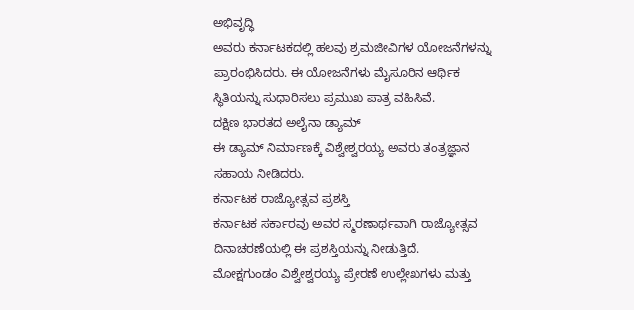ಅಭಿವೃದ್ಧಿ
ಅವರು ಕರ್ನಾಟಕದಲ್ಲಿ ಹಲವು ಶ್ರಮಜೀವಿಗಳ ಯೋಜನೆಗಳನ್ನು ಪ್ರಾರಂಭಿಸಿದರು. ಈ ಯೋಜನೆಗಳು ಮೈಸೂರಿನ ಆರ್ಥಿಕ ಸ್ಥಿತಿಯನ್ನು ಸುಧಾರಿಸಲು ಪ್ರಮುಖ ಪಾತ್ರ ವಹಿಸಿವೆ.
ದಕ್ಷಿಣ ಭಾರತದ ಅಲೈನಾ ಡ್ಯಾಮ್
ಈ ಡ್ಯಾಮ್ ನಿರ್ಮಾಣಕ್ಕೆ ವಿಶ್ವೇಶ್ವರಯ್ಯ ಅವರು ತಂತ್ರಜ್ಞಾನ ಸಹಾಯ ನೀಡಿದರು.
ಕರ್ನಾಟಕ ರಾಜ್ಯೋತ್ಸವ ಪ್ರಶಸ್ತಿ
ಕರ್ನಾಟಕ ಸರ್ಕಾರವು ಅವರ ಸ್ಮರಣಾರ್ಥವಾಗಿ ರಾಜ್ಯೋತ್ಸವ ದಿನಾಚರಣೆಯಲ್ಲಿ ಈ ಪ್ರಶಸ್ತಿಯನ್ನು ನೀಡುತ್ತಿದೆ.
ಮೋಕ್ಷಗುಂಡಂ ವಿಶ್ವೇಶ್ವರಯ್ಯ ಪ್ರೇರಣೆ ಉಲ್ಲೇಖಗಳು ಮತ್ತು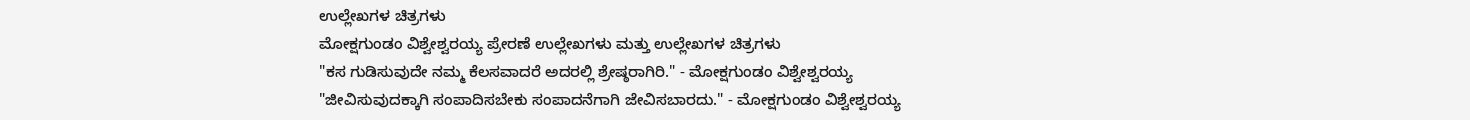ಉಲ್ಲೇಖಗಳ ಚಿತ್ರಗಳು
ಮೋಕ್ಷಗುಂಡಂ ವಿಶ್ವೇಶ್ವರಯ್ಯ ಪ್ರೇರಣೆ ಉಲ್ಲೇಖಗಳು ಮತ್ತು ಉಲ್ಲೇಖಗಳ ಚಿತ್ರಗಳು
"ಕಸ ಗುಡಿಸುವುದೇ ನಮ್ಮ ಕೆಲಸವಾದರೆ ಅದರಲ್ಲಿ ಶ್ರೇಷ್ಠರಾಗಿರಿ." - ಮೋಕ್ಷಗುಂಡಂ ವಿಶ್ವೇಶ್ವರಯ್ಯ
"ಜೀವಿಸುವುದಕ್ಕಾಗಿ ಸಂಪಾದಿಸಬೇಕು ಸಂಪಾದನೆಗಾಗಿ ಜೇವಿಸಬಾರದು." - ಮೋಕ್ಷಗುಂಡಂ ವಿಶ್ವೇಶ್ವರಯ್ಯ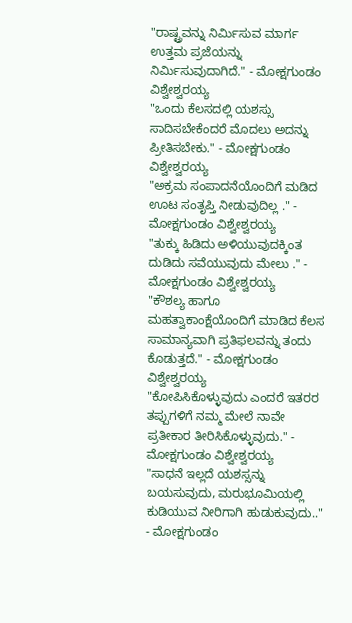"ರಾಷ್ಟ್ರವನ್ನು ನಿರ್ಮಿಸುವ ಮಾರ್ಗ ಉತ್ತಮ ಪ್ರಜೆಯನ್ನು ನಿರ್ಮಿಸುವುದಾಗಿದೆ." - ಮೋಕ್ಷಗುಂಡಂ ವಿಶ್ವೇಶ್ವರಯ್ಯ
"ಒಂದು ಕೆಲಸದಲ್ಲಿ ಯಶಸ್ಸು ಸಾದಿಸಬೇಕೆಂದರೆ ಮೊದಲು ಅದನ್ನು ಪ್ರೀತಿಸಬೇಕು." - ಮೋಕ್ಷಗುಂಡಂ ವಿಶ್ವೇಶ್ವರಯ್ಯ
"ಅಕ್ರಮ ಸಂಪಾದನೆಯೊಂದಿಗೆ ಮಡಿದ ಊಟ ಸಂತೃಪ್ತಿ ನೀಡುವುದಿಲ್ಲ ." - ಮೋಕ್ಷಗುಂಡಂ ವಿಶ್ವೇಶ್ವರಯ್ಯ
"ತುಕ್ಕು ಹಿಡಿದು ಅಳಿಯುವುದಕ್ಕಿಂತ ದುಡಿದು ಸವೆಯುವುದು ಮೇಲು ." - ಮೋಕ್ಷಗುಂಡಂ ವಿಶ್ವೇಶ್ವರಯ್ಯ
"ಕೌಶಲ್ಯ ಹಾಗೂ ಮಹತ್ವಾಕಾಂಕ್ಷೆಯೊಂದಿಗೆ ಮಾಡಿದ ಕೆಲಸ ಸಾಮಾನ್ಯವಾಗಿ ಪ್ರತಿಫಲವನ್ನು ತಂದು ಕೊಡುತ್ತದೆ." - ಮೋಕ್ಷಗುಂಡಂ ವಿಶ್ವೇಶ್ವರಯ್ಯ
"ಕೋಪಿಸಿಕೊಳ್ಳುವುದು ಎಂದರೆ ಇತರರ ತಪ್ಪುಗಳಿಗೆ ನಮ್ಮ ಮೇಲೆ ನಾವೇ ಪ್ರತೀಕಾರ ತೀರಿಸಿಕೊಳ್ಳುವುದು." - ಮೋಕ್ಷಗುಂಡಂ ವಿಶ್ವೇಶ್ವರಯ್ಯ
"ಸಾಧನೆ ಇಲ್ಲದೆ ಯಶಸ್ಸನ್ನು ಬಯಸುವುದು, ಮರುಭೂಮಿಯಲ್ಲಿ ಕುಡಿಯುವ ನೀರಿಗಾಗಿ ಹುಡುಕುವುದು.." - ಮೋಕ್ಷಗುಂಡಂ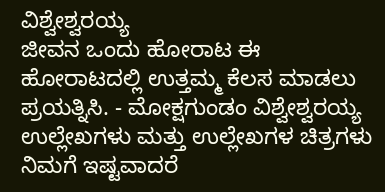ವಿಶ್ವೇಶ್ವರಯ್ಯ
ಜೀವನ ಒಂದು ಹೋರಾಟ ಈ ಹೋರಾಟದಲ್ಲಿ ಉತ್ತಮ್ಮ ಕೆಲಸ ಮಾಡಲು ಪ್ರಯತ್ನಿಸಿ. - ಮೋಕ್ಷಗುಂಡಂ ವಿಶ್ವೇಶ್ವರಯ್ಯ
ಉಲ್ಲೇಖಗಳು ಮತ್ತು ಉಲ್ಲೇಖಗಳ ಚಿತ್ರಗಳು ನಿಮಗೆ ಇಷ್ಟವಾದರೆ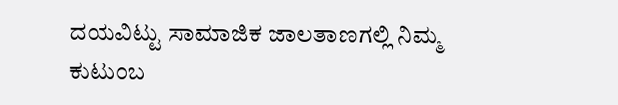ದಯವಿಟ್ಟು ಸಾಮಾಜಿಕ ಜಾಲತಾಣಗಲ್ಲಿ ನಿಮ್ಮ ಕುಟುಂಬ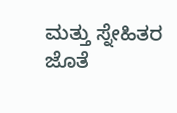ಮತ್ತು ಸ್ನೇಹಿತರ ಜೊತೆ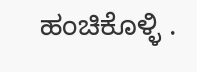ಹಂಚಿಕೊಳ್ಳಿ .